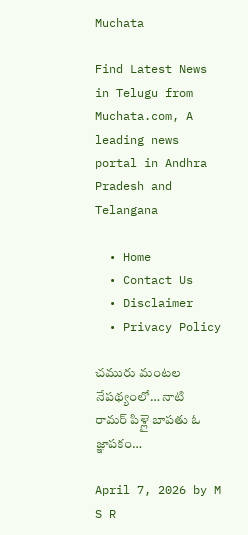Muchata

Find Latest News in Telugu from Muchata.com, A leading news portal in Andhra Pradesh and Telangana

  • Home
  • Contact Us
  • Disclaimer
  • Privacy Policy

చమురు మంటల నేపథ్యంలో… నాటి రామర్ పిళ్లై బాపతు ఓ జ్ఞాపకం…

April 7, 2026 by M S R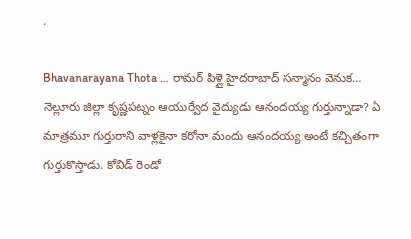.

Bhavanarayana Thota … రామర్ పిళ్లై హైదరాబాద్ సన్మానం వెనుక…
నెల్లూరు జిల్లా కృష్ణపట్నం ఆయుర్వేద వైద్యుడు ఆనందయ్య గుర్తున్నాడా? ఏ మాత్రమూ గుర్తురాని వాళ్లకైనా కరోనా మందు ఆనందయ్య అంటే కచ్చితంగా గుర్తుకొస్తాడు. కోవిడ్ రెండో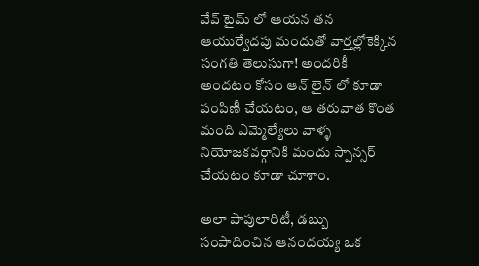వేవ్ టైమ్ లో ఆయన తన ఆయుర్వేదపు మందుతో వార్తల్లోకెక్కిన సంగతి తెలుసుగా! అందరికీ అందటం కోసం ఆన్ లైన్ లో కూడా పంపిణీ చేయటం, ఆ తరువాత కొంత మంది ఎమ్మెల్యేలు వాళ్ళ నియోజకవర్గానికి మందు స్పాన్సర్ చేయటం కూడా చూశాం.

అలా పాపులారిటీ, డబ్బు సంపాదించిన ఆనందయ్య ఒక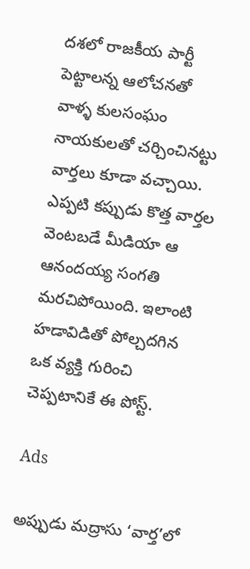దశలో రాజకీయ పార్టీ పెట్టాలన్న ఆలోచనతో వాళ్ళ కులసంఘం నాయకులతో చర్చించినట్టు వార్తలు కూడా వచ్చాయి. ఎప్పటి కప్పుడు కొత్త వార్తల వెంటబడే మీడియా ఆ ఆనందయ్య సంగతి మరచిపోయింది. ఇలాంటి హడావిడితో పోల్చదగిన ఒక వ్యక్తి గురించి చెప్పటానికే ఈ పోస్ట్.

Ads

అప్పుడు మద్రాసు ‘వార్త’లో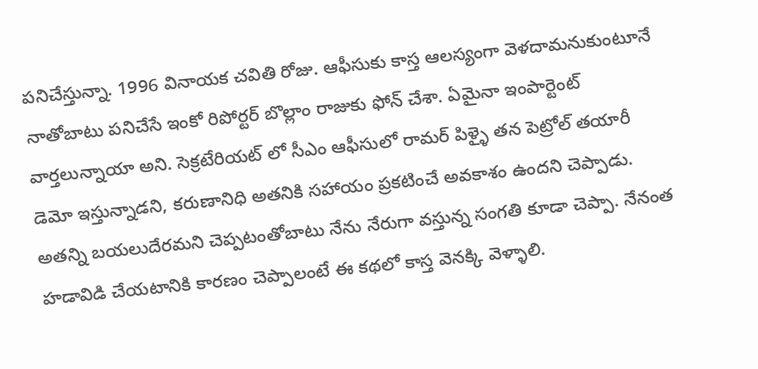పనిచేస్తున్నా. 1996 వినాయక చవితి రోజు. ఆఫీసుకు కాస్త ఆలస్యంగా వెళదామనుకుంటూనే నాతోబాటు పనిచేసే ఇంకో రిపోర్టర్ బొల్లాం రాజుకు ఫోన్ చేశా. ఏమైనా ఇంపార్టెంట్ వార్తలున్నాయా అని. సెక్రటేరియట్ లో సీఎం ఆఫీసులో రామర్ పిళ్ళై తన పెట్రోల్ తయారీ డెమో ఇస్తున్నాడని, కరుణానిధి అతనికి సహాయం ప్రకటించే అవకాశం ఉందని చెప్పాడు. అతన్ని బయలుదేరమని చెప్పటంతోబాటు నేను నేరుగా వస్తున్న సంగతి కూడా చెప్పా. నేనంత హడావిడి చేయటానికి కారణం చెప్పాలంటే ఈ కథలో కాస్త వెనక్కి వెళ్ళాలి.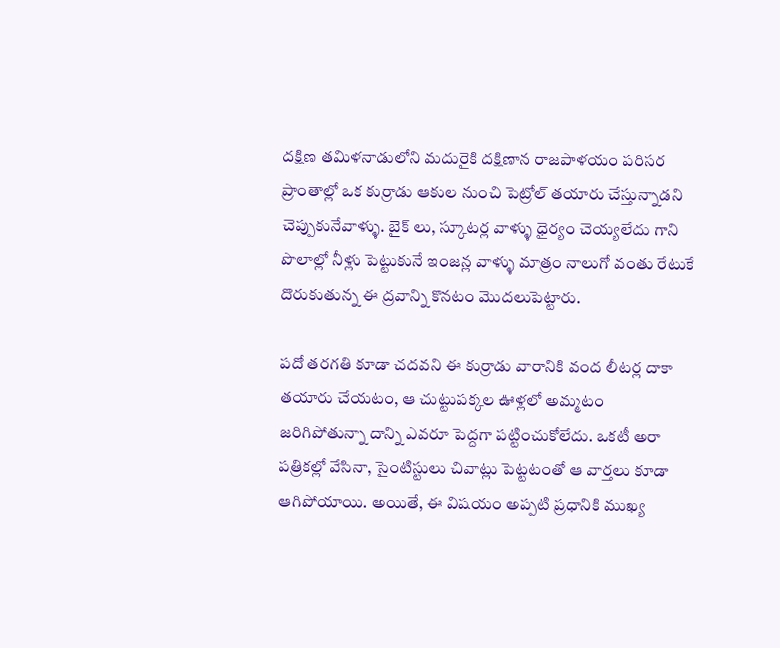దక్షిణ తమిళనాడులోని మదురైకి దక్షిణాన రాజపాళయం పరిసర ప్రాంతాల్లో ఒక కుర్రాడు ఆకుల నుంచి పెట్రోల్ తయారు చేస్తున్నాడని చెప్పుకునేవాళ్ళు. బైక్ లు, స్కూటర్ల వాళ్ళు ధైర్యం చెయ్యలేదు గాని పొలాల్లో నీళ్లు పెట్టుకునే ఇంజన్ల వాళ్ళు మాత్రం నాలుగో వంతు రేటుకే దొరుకుతున్న ఈ ద్రవాన్ని కొనటం మొదలుపెట్టారు.

పదో తరగతి కూడా చదవని ఈ కుర్రాడు వారానికి వంద లీటర్ల దాకా తయారు చేయటం, ఆ చుట్టుపక్కల ఊళ్లలో అమ్మటం జరిగిపోతున్నా దాన్ని ఎవరూ పెద్దగా పట్టించుకోలేదు. ఒకటీ అరా పత్రికల్లో వేసినా, సైంటిస్టులు చివాట్లు పెట్టటంతో ఆ వార్తలు కూడా ఆగిపోయాయి. అయితే, ఈ విషయం అప్పటి ప్రధానికి ముఖ్య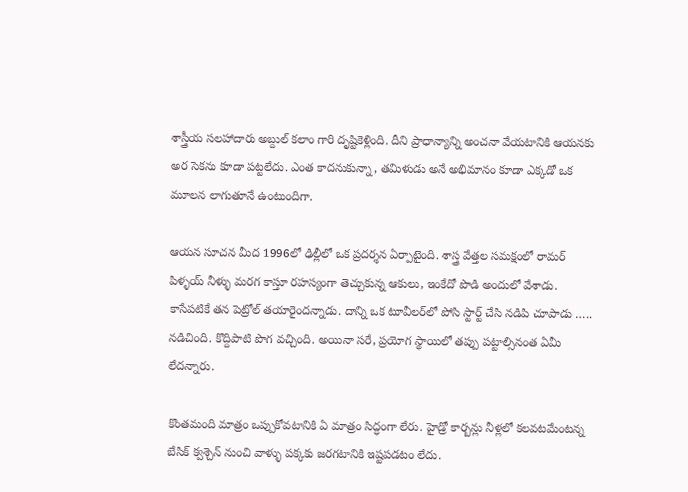శాస్త్రీయ సలహాదారు అబ్దుల్ కలాం గారి దృష్టికెళ్లింది. దీని ప్రాధాన్యాన్ని అంచనా వేయటానికి ఆయనకు అర సెకను కూడా పట్టలేదు. ఎంత కాదనుకున్నా, తమిళుడు అనే అభిమానం కూడా ఎక్కడో ఒక మూలన లాగుతూనే ఉంటుందిగా.

ఆయన సూచన మీద 1996లో ఢిల్లీలో ఒక ప్రదర్శన ఏర్పాటైంది. శాస్త్ర వేత్తల సమక్షంలో రామర్ పిళ్ళయ్ నీళ్ళు మరగ కాస్తూ రహస్యంగా తెచ్చుకున్న ఆకులు, ఇంకేదో పొడి అందులో వేశాడు. కాసేపటికే తన పెట్రోల్ తయారైందన్నాడు. దాన్ని ఒక టూవీలర్‌లో పోసి స్టార్ట్ చేసి నడిపి చూపాడు ….. నడిచింది. కొద్దిపాటి పొగ వచ్చింది. అయినా సరే, ప్రయోగ స్థాయిలో తప్పు పట్టాల్సినంత ఏమీ లేదన్నారు.

కొంతమంది మాత్రం ఒప్పుకోవటానికి ఏ మాత్రం సిద్ధంగా లేరు. హైడ్రో కార్బన్లు నీళ్లలో కలవటమేంటన్న బేసిక్ క్వశ్చెన్ నుంచి వాళ్ళు పక్కకు జరగటానికి ఇష్టపడటం లేదు.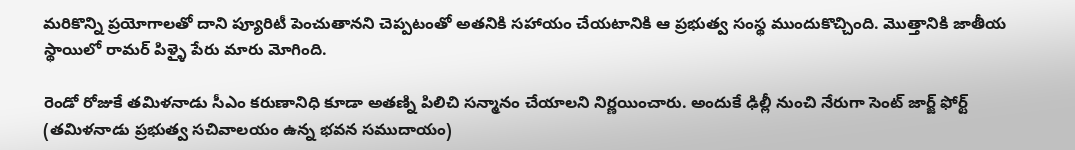మరికొన్ని ప్రయోగాలతో దాని ప్యూరిటీ పెంచుతానని చెప్పటంతో అతనికి సహాయం చేయటానికి ఆ ప్రభుత్వ సంస్థ ముందుకొచ్చింది. మొత్తానికి జాతీయ స్థాయిలో రామర్ పిళ్ళై పేరు మారు మోగింది.

రెండో రోజుకే తమిళనాడు సీఎం కరుణానిధి కూడా అతణ్ని పిలిచి సన్మానం చేయాలని నిర్ణయించారు. అందుకే ఢిల్లీ నుంచి నేరుగా సెంట్ జార్జ్ ఫోర్ట్ (తమిళనాడు ప్రభుత్వ సచివాలయం ఉన్న భవన సముదాయం)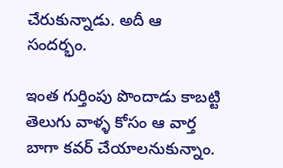చేరుకున్నాడు. అదీ ఆ సందర్భం.

ఇంత గుర్తింపు పొందాడు కాబట్టి తెలుగు వాళ్ళ కోసం ఆ వార్త బాగా కవర్ చేయాలనుకున్నాం.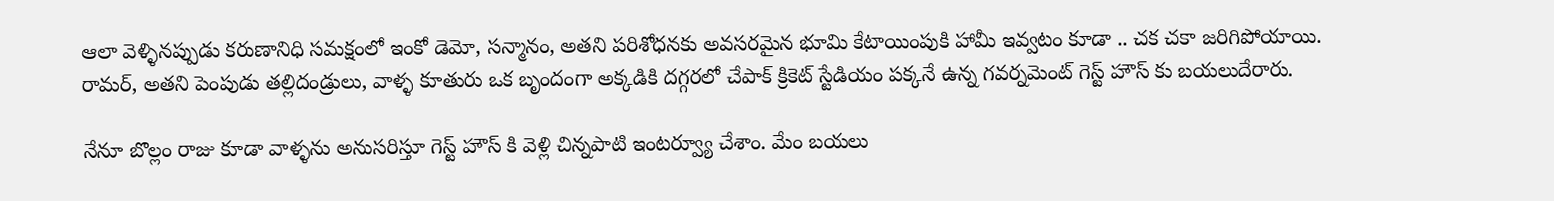ఆలా వెళ్ళినప్పుడు కరుణానిధి సమక్షంలో ఇంకో డెమో, సన్మానం, అతని పరిశోధనకు అవసరమైన భూమి కేటాయింపుకి హామీ ఇవ్వటం కూడా .. చక చకా జరిగిపోయాయి. రామర్, అతని పెంపుడు తల్లిదండ్రులు, వాళ్ళ కూతురు ఒక బృందంగా అక్కడికి దగ్గరలో చేపాక్ క్రికెట్ స్టేడియం పక్కనే ఉన్న గవర్నమెంట్ గెస్ట్ హౌస్ కు బయలుదేరారు.

నేనూ బొల్లం రాజు కూడా వాళ్ళను అనుసరిస్తూ గెస్ట్ హౌస్ కి వెళ్లి చిన్నపాటి ఇంటర్వ్యూ చేశాం. మేం బయలు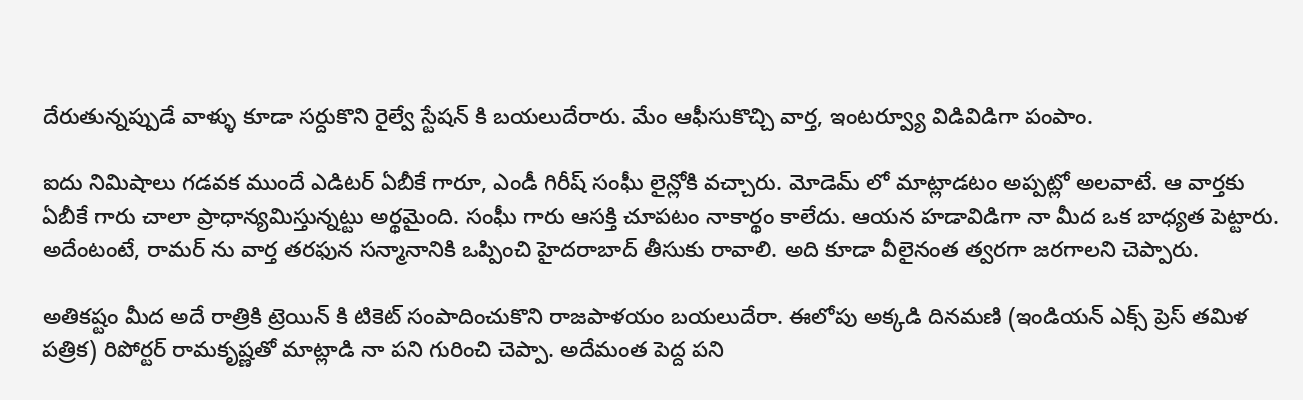దేరుతున్నప్పుడే వాళ్ళు కూడా సర్దుకొని రైల్వే స్టేషన్ కి బయలుదేరారు. మేం ఆఫీసుకొచ్చి వార్త, ఇంటర్వ్యూ విడివిడిగా పంపాం.

ఐదు నిమిషాలు గడవక ముందే ఎడిటర్ ఏబీకే గారూ, ఎండీ గిరీష్ సంఘీ లైన్లోకి వచ్చారు. మోడెమ్ లో మాట్లాడటం అప్పట్లో అలవాటే. ఆ వార్తకు ఏబీకే గారు చాలా ప్రాధాన్యమిస్తున్నట్టు అర్థమైంది. సంఘీ గారు ఆసక్తి చూపటం నాకార్థం కాలేదు. ఆయన హడావిడిగా నా మీద ఒక బాధ్యత పెట్టారు. అదేంటంటే, రామర్ ను వార్త తరఫున సన్మానానికి ఒప్పించి హైదరాబాద్ తీసుకు రావాలి. అది కూడా వీలైనంత త్వరగా జరగాలని చెప్పారు.

అతికష్టం మీద అదే రాత్రికి ట్రెయిన్ కి టికెట్ సంపాదించుకొని రాజపాళయం బయలుదేరా. ఈలోపు అక్కడి దినమణి (ఇండియన్ ఎక్స్ ప్రెస్ తమిళ పత్రిక) రిపోర్టర్ రామకృష్ణతో మాట్లాడి నా పని గురించి చెప్పా. అదేమంత పెద్ద పని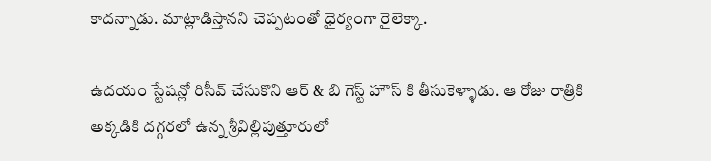కాదన్నాడు. మాట్లాడిస్తానని చెప్పటంతో ధైర్యంగా రైలెక్కా.

ఉదయం స్టేషన్లో రిసీవ్ చేసుకొని ఆర్ & బి గెస్ట్ హౌస్ కి తీసుకెళ్ళాడు. ఆ రోజు రాత్రికి అక్కడికి దగ్గరలో ఉన్న శ్రీవిల్లిపుత్తూరులో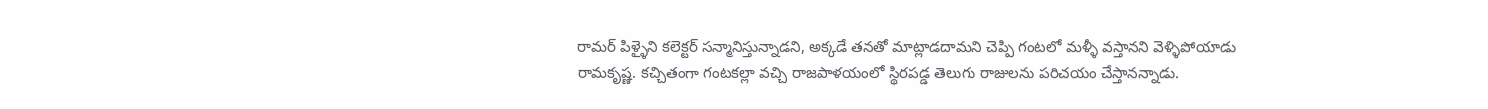రామర్ పిళ్ళైని కలెక్టర్ సన్మానిస్తున్నాడని, అక్కడే తనతో మాట్లాడదామని చెప్పి గంటలో మళ్ళీ వస్తానని వెళ్ళిపోయాడు రామకృష్ణ. కచ్చితంగా గంటకల్లా వచ్చి రాజపాళయంలో స్థిరపడ్డ తెలుగు రాజులను పరిచయం చేస్తానన్నాడు.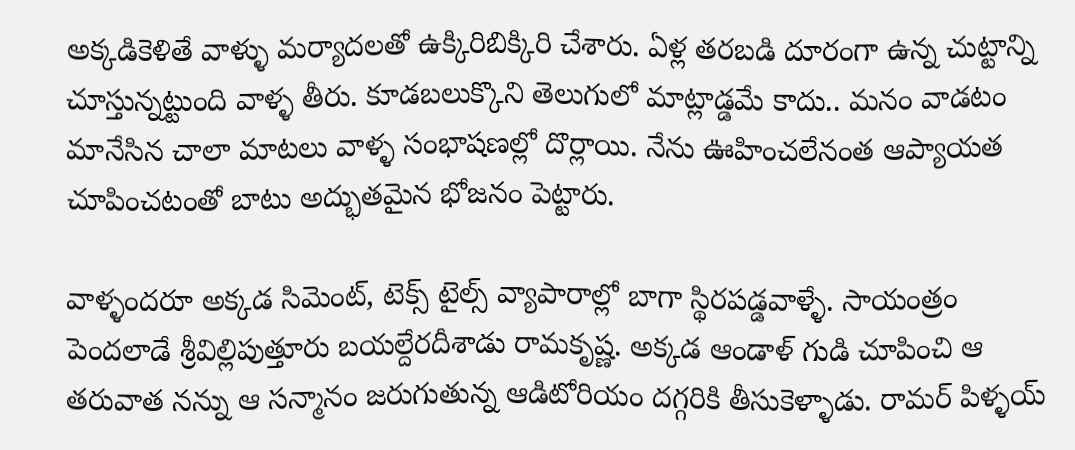అక్కడికెళితే వాళ్ళు మర్యాదలతో ఉక్కిరిబిక్కిరి చేశారు. ఏళ్ల తరబడి దూరంగా ఉన్న చుట్టాన్ని చూస్తున్నట్టుంది వాళ్ళ తీరు. కూడబలుక్కొని తెలుగులో మాట్లాడ్డమే కాదు.. మనం వాడటం మానేసిన చాలా మాటలు వాళ్ళ సంభాషణల్లో దొర్లాయి. నేను ఊహించలేనంత ఆప్యాయత చూపించటంతో బాటు అద్భుతమైన భోజనం పెట్టారు.

వాళ్ళందరూ అక్కడ సిమెంట్, టెక్స్ టైల్స్ వ్యాపారాల్లో బాగా స్థిరపడ్డవాళ్ళే. సాయంత్రం పెందలాడే శ్రీవిల్లిపుత్తూరు బయల్దేరదీశాడు రామకృష్ణ. అక్కడ ఆండాళ్ గుడి చూపించి ఆ తరువాత నన్ను ఆ సన్మానం జరుగుతున్న ఆడిటోరియం దగ్గరికి తీసుకెళ్ళాడు. రామర్ పిళ్ళయ్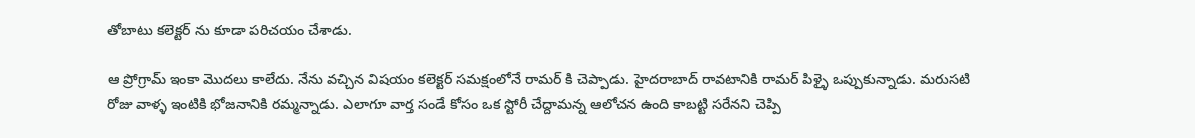తోబాటు కలెక్టర్ ను కూడా పరిచయం చేశాడు.

ఆ ప్రోగ్రామ్ ఇంకా మొదలు కాలేదు. నేను వచ్చిన విషయం కలెక్టర్ సమక్షంలోనే రామర్ కి చెప్పాడు. హైదరాబాద్ రావటానికి రామర్ పిళ్ళై ఒప్పుకున్నాడు. మరుసటి రోజు వాళ్ళ ఇంటికి భోజనానికి రమ్మన్నాడు. ఎలాగూ వార్త సండే కోసం ఒక స్టోరీ చేద్దామన్న ఆలోచన ఉంది కాబట్టి సరేనని చెప్పి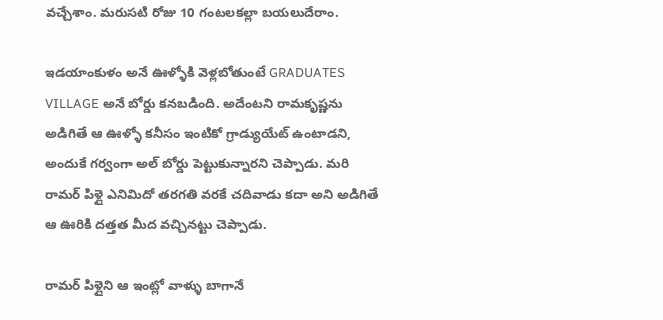వచ్చేశాం. మరుసటి రోజు 10 గంటలకల్లా బయలుదేరాం.

ఇడయాంకుళం అనే ఊళ్ళోకి వెళ్లబోతుంటే GRADUATES VILLAGE అనే బోర్డు కనబడింది. అదేంటని రామకృష్ణను అడిగితే ఆ ఊళ్ళో కనీసం ఇంటికో గ్రాడ్యుయేట్ ఉంటాడని, అందుకే గర్వంగా అల్ బోర్డు పెట్టుకున్నారని చెప్పాడు. మరి రామర్ పిళ్లై ఎనిమిదో తరగతి వరకే చదివాడు కదా అని అడిగితే ఆ ఊరికి దత్తత మీద వచ్చినట్టు చెప్పాడు.

రామర్ పిళ్లైని ఆ ఇంట్లో వాళ్ళు బాగానే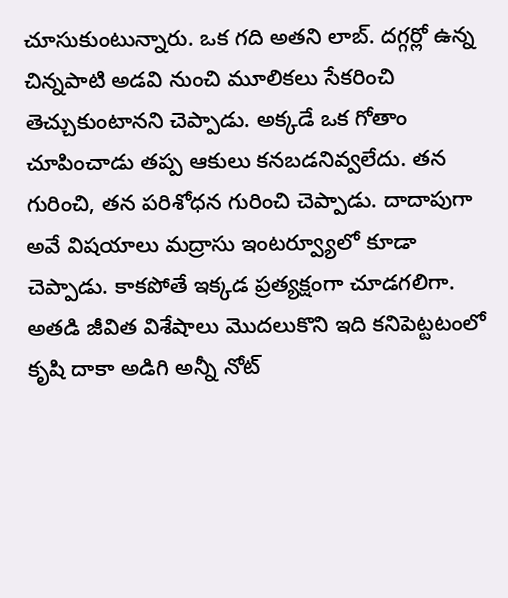చూసుకుంటున్నారు. ఒక గది అతని లాబ్. దగ్గర్లో ఉన్న చిన్నపాటి అడవి నుంచి మూలికలు సేకరించి తెచ్చుకుంటానని చెప్పాడు. అక్కడే ఒక గోతాం చూపించాడు తప్ప ఆకులు కనబడనివ్వలేదు. తన గురించి, తన పరిశోధన గురించి చెప్పాడు. దాదాపుగా అవే విషయాలు మద్రాసు ఇంటర్వ్యూలో కూడా చెప్పాడు. కాకపోతే ఇక్కడ ప్రత్యక్షంగా చూడగలిగా. అతడి జీవిత విశేషాలు మొదలుకొని ఇది కనిపెట్టటంలో కృషి దాకా అడిగి అన్నీ నోట్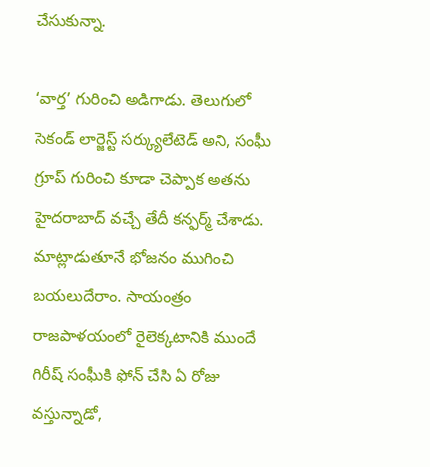చేసుకున్నా.

‘వార్త’ గురించి అడిగాడు. తెలుగులో సెకండ్ లార్జెస్ట్ సర్క్యులేటెడ్ అని, సంఘీ గ్రూప్ గురించి కూడా చెప్పాక అతను హైదరాబాద్ వచ్చే తేదీ కన్ఫర్మ్ చేశాడు. మాట్లాడుతూనే భోజనం ముగించి బయలుదేరాం. సాయంత్రం రాజపాళయంలో రైలెక్కటానికి ముందే గిరీష్ సంఘీకి ఫోన్ చేసి ఏ రోజు వస్తున్నాడో,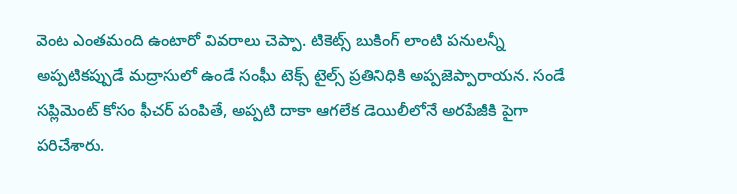వెంట ఎంతమంది ఉంటారో వివరాలు చెప్పా. టికెట్స్ బుకింగ్ లాంటి పనులన్నీ అప్పటికప్పుడే మద్రాసులో ఉండే సంఘీ టెక్స్ టైల్స్ ప్రతినిధికి అప్పజెప్పారాయన. సండే సప్లిమెంట్ కోసం ఫీచర్ పంపితే, అప్పటి దాకా ఆగలేక డెయిలీలోనే అరపేజీకి పైగా పరిచేశారు.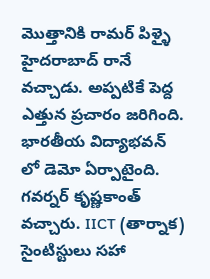మొత్తానికి రామర్ పిళ్ళై హైదరాబాద్ రానే వచ్చాడు. అప్పటికే పెద్ద ఎత్తున ప్రచారం జరిగింది. భారతీయ విద్యాభవన్ లో డెమో ఏర్పాటైంది. గవర్నర్ కృష్ణకాంత్ వచ్చారు. IICT (తార్నాక) సైంటిస్టులు సహా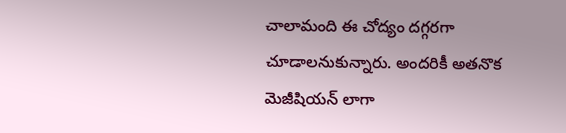చాలామంది ఈ చోద్యం దగ్గరగా చూడాలనుకున్నారు. అందరికీ అతనొక మెజీషియన్ లాగా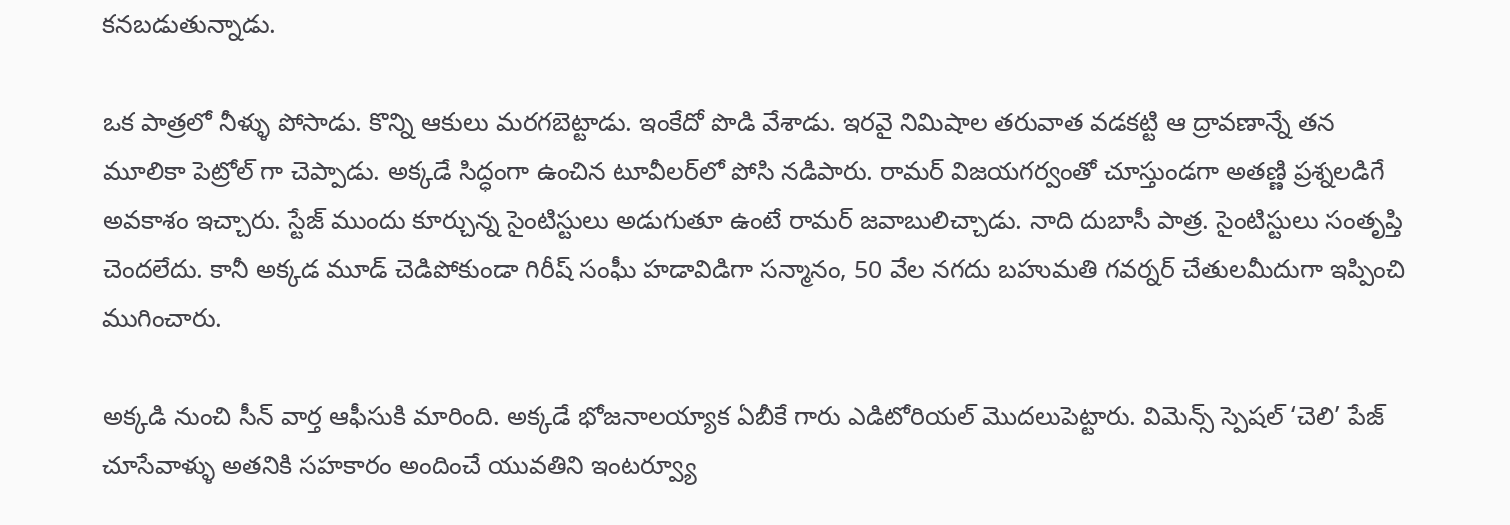కనబడుతున్నాడు.

ఒక పాత్రలో నీళ్ళు పోసాడు. కొన్ని ఆకులు మరగబెట్టాడు. ఇంకేదో పొడి వేశాడు. ఇరవై నిమిషాల తరువాత వడకట్టి ఆ ద్రావణాన్నే తన మూలికా పెట్రోల్ గా చెప్పాడు. అక్కడే సిద్ధంగా ఉంచిన టూవీలర్‌లో పోసి నడిపారు. రామర్ విజయగర్వంతో చూస్తుండగా అతణ్ణి ప్రశ్నలడిగే అవకాశం ఇచ్చారు. స్టేజ్ ముందు కూర్చున్న సైంటిస్టులు అడుగుతూ ఉంటే రామర్ జవాబులిచ్చాడు. నాది దుబాసీ పాత్ర. సైంటిస్టులు సంతృప్తి చెందలేదు. కానీ అక్కడ మూడ్ చెడిపోకుండా గిరీష్ సంఘీ హడావిడిగా సన్మానం, 50 వేల నగదు బహుమతి గవర్నర్ చేతులమీదుగా ఇప్పించి ముగించారు.

అక్కడి నుంచి సీన్ వార్త ఆఫీసుకి మారింది. అక్కడే భోజనాలయ్యాక ఏబీకే గారు ఎడిటోరియల్ మొదలుపెట్టారు. విమెన్స్ స్పెషల్ ‘చెలి’ పేజ్ చూసేవాళ్ళు అతనికి సహకారం అందించే యువతిని ఇంటర్వ్యూ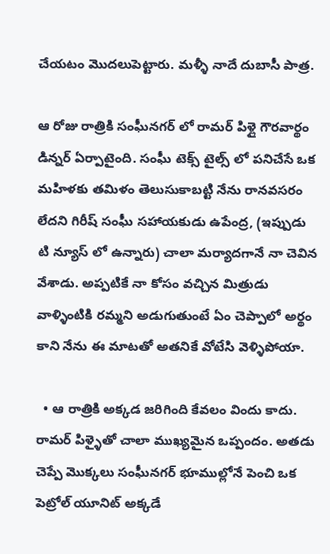చేయటం మొదలుపెట్టారు. మళ్ళీ నాదే దుబాసీ పాత్ర.

ఆ రోజు రాత్రికి సంఘీనగర్ లో రామర్ పిళ్లై గౌరవార్థం డిన్నర్ ఏర్పాటైంది. సంఘీ టెక్స్ టైల్స్ లో పనిచేసే ఒక మహిళకు తమిళం తెలుసుకాబట్టి నేను రానవసరం లేదని గిరీష్ సంఘీ సహాయకుడు ఉపేంద్ర, (ఇప్పుడు టి న్యూస్ లో ఉన్నారు) చాలా మర్యాదగానే నా చెవిన వేశాడు. అప్పటికే నా కోసం వచ్చిన మిత్రుడు వాళ్ళింటికి రమ్మని అడుగుతుంటే ఏం చెప్పాలో అర్థం కాని నేను ఈ మాటతో అతనికే వోటేసి వెళ్ళిపోయా.

  • ఆ రాత్రికి అక్కడ జరిగింది కేవలం విందు కాదు. రామర్ పిళ్ళైతో చాలా ముఖ్యమైన ఒప్పందం. అతడు చెప్పే మొక్కలు సంఘీనగర్ భూముల్లోనే పెంచి ఒక పెట్రోల్ యూనిట్ అక్కడే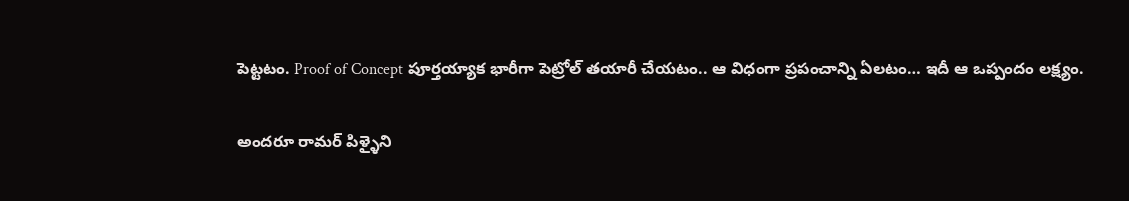పెట్టటం. Proof of Concept పూర్తయ్యాక భారీగా పెట్రోల్ తయారీ చేయటం.. ఆ విధంగా ప్రపంచాన్ని ఏలటం… ఇదీ ఆ ఒప్పందం లక్ష్యం.

అందరూ రామర్ పిళ్ళైని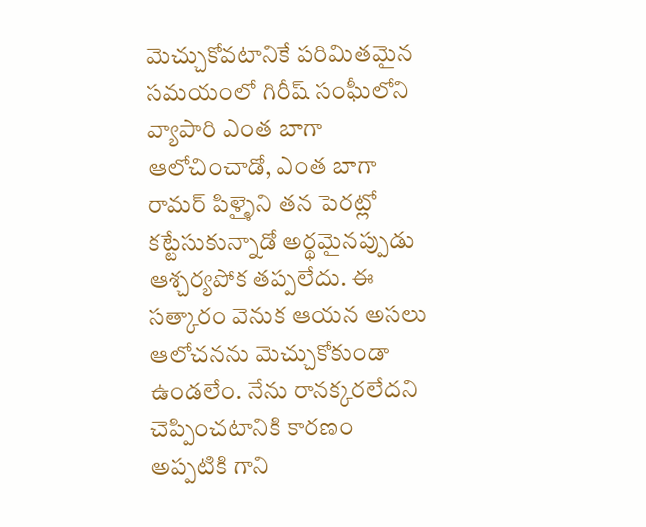మెచ్చుకోవటానికే పరిమితమైన సమయంలో గిరీష్ సంఘీలోని వ్యాపారి ఎంత బాగా ఆలోచించాడో, ఎంత బాగా రామర్ పిళ్ళైని తన పెరట్లో కట్టేసుకున్నాడో అర్థమైనప్పుడు ఆశ్చర్యపోక తప్పలేదు. ఈ సత్కారం వెనుక ఆయన అసలు ఆలోచనను మెచ్చుకోకుండా ఉండలేం. నేను రానక్కరలేదని చెప్పించటానికి కారణం అప్పటికి గాని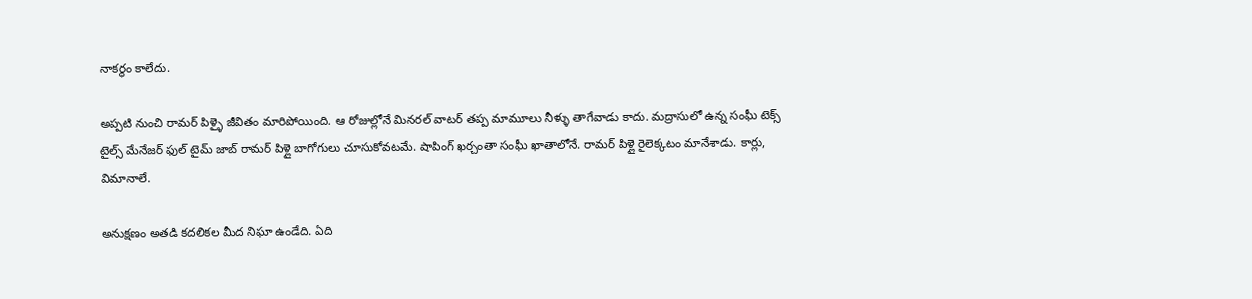నాకర్థం కాలేదు.

అప్పటి నుంచి రామర్ పిళ్ళై జీవితం మారిపోయింది. ఆ రోజుల్లోనే మినరల్ వాటర్ తప్ప మామూలు నీళ్ళు తాగేవాడు కాదు. మద్రాసులో ఉన్న సంఘీ టెక్స్ టైల్స్ మేనేజర్ ఫుల్ టైమ్ జాబ్ రామర్ పిళ్లై బాగోగులు చూసుకోవటమే. షాపింగ్ ఖర్చంతా సంఘీ ఖాతాలోనే. రామర్ పిళ్లై రైలెక్కటం మానేశాడు. కార్లు, విమానాలే.

అనుక్షణం అతడి కదలికల మీద నిఘా ఉండేది. ఏది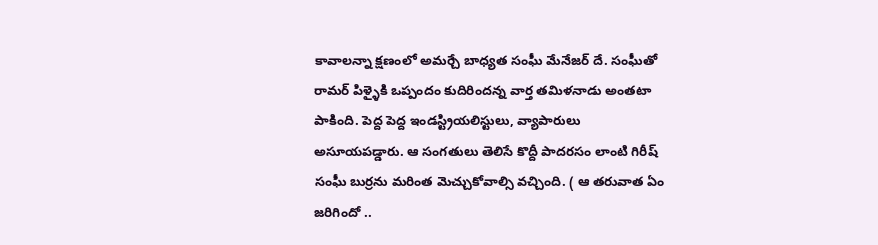కావాలన్నా క్షణంలో అమర్చే బాధ్యత సంఘీ మేనేజర్ దే. సంఘీతో రామర్ పిళ్ళైకి ఒప్పందం కుదిరిందన్న వార్త తమిళనాడు అంతటా పాకింది. పెద్ద పెద్ద ఇండస్ట్రియలిస్టులు, వ్యాపారులు అసూయపడ్డారు. ఆ సంగతులు తెలిసే కొద్దీ పాదరసం లాంటి గిరీష్ సంఘీ బుర్రను మరింత మెచ్చుకోవాల్సి వచ్చింది. ( ఆ తరువాత ఏం జరిగిందో ..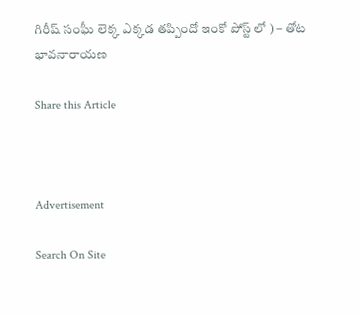గిరీష్ సంఘీ లెక్క ఎక్కడ తప్పిందో ఇంకో పోస్ట్ లో ) – తోట భావనారాయణ

Share this Article



Advertisement

Search On Site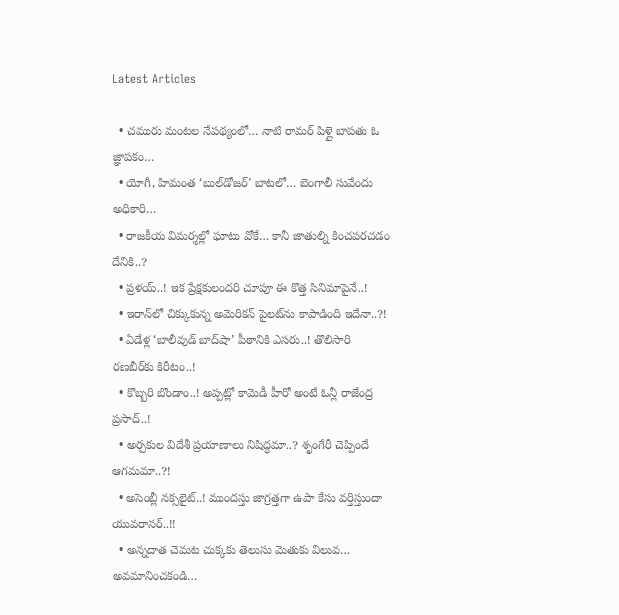Latest Articles

  • చమురు మంటల నేపథ్యంలో… నాటి రామర్ పిళ్లై బాపతు ఓ జ్ఞాపకం…
  • యోగీ, హిమంత ‘బుల్‌డోజర్’ బాటలో… బెంగాలీ సువేందు అధికారి…
  • రాజకీయ విమర్శల్లో ఘాటు వోకే… కానీ జాతుల్ని కించపరచడం దేనికి..?
  • ప్రళయ్..! ఇక ప్రేక్షకులందరి చూపూ ఈ కొత్త సినిమాపైనే..!
  • ఇరాన్‌లో చిక్కుకున్న అమెరికన్ పైలట్‌ను కాపాడింది ఇదేనా..?!
  • ఏడేళ్ల ‘బాలీవుడ్ బాద్‌షా’ పీఠానికి ఎసరు..! తొలిసారి రణబీర్‌కు కిరీటం..!
  • కొబ్బరి బొండాం..! అప్పట్లో కామెడీ హీరో అంటే ఓన్లీ రాజేంద్ర ప్రసాద్..!
  • అర్చకుల విదేశీ ప్రయాణాలు నిషిద్ధమా..? శృంగేరీ చెప్పిందే ఆగమమా..?!
  • అసెంబ్లీ నక్సలైట్..! ముందస్తు జాగ్రత్తగా ఉపా కేసు వర్తిస్తుందా యువరానర్..!!
  • అన్నదాత చెమట చుక్కకు తెలుసు మెతుకు విలువ… అవమానించకండి…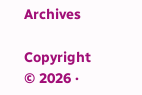Archives

Copyright © 2026 ·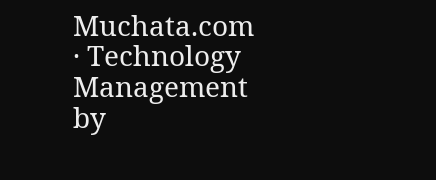Muchata.com · Technology Management by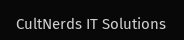CultNerds IT Solutions